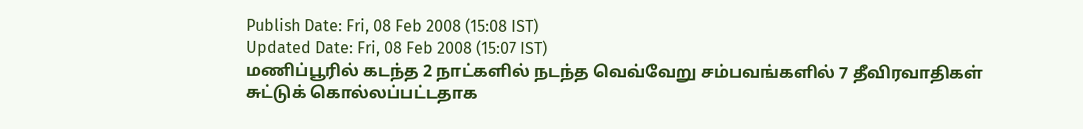Publish Date: Fri, 08 Feb 2008 (15:08 IST)
Updated Date: Fri, 08 Feb 2008 (15:07 IST)
மணிப்பூரில் கடந்த 2 நாட்களில் நடந்த வெவ்வேறு சம்பவங்களில் 7 தீவிரவாதிகள் சுட்டுக் கொல்லப்பட்டதாக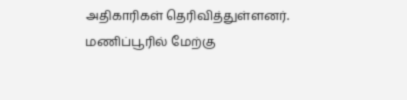அதிகாரிகள் தெரிவித்துள்ளனர்.
மணிப்பூரில் மேற்கு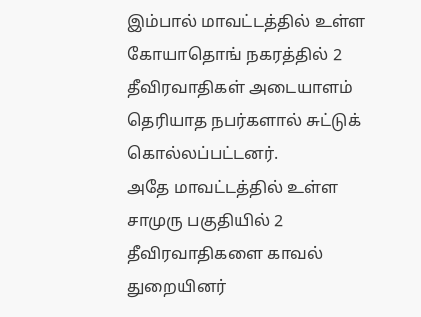இம்பால் மாவட்டத்தில் உள்ள கோயாதொங் நகரத்தில் 2 தீவிரவாதிகள் அடையாளம் தெரியாத நபர்களால் சுட்டுக் கொல்லப்பட்டனர்.
அதே மாவட்டத்தில் உள்ள சாமுரு பகுதியில் 2 தீவிரவாதிகளை காவல் துறையினர்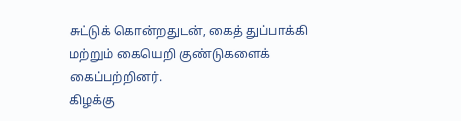சுட்டுக் கொன்றதுடன், கைத் துப்பாக்கி மற்றும் கையெறி குண்டுகளைக் கைப்பற்றினர்.
கிழக்கு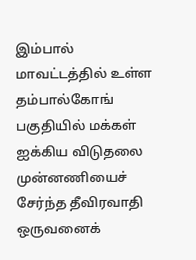இம்பால் மாவட்டத்தில் உள்ள தம்பால்கோங் பகுதியில் மக்கள் ஐக்கிய விடுதலை முன்னணியைச் சேர்ந்த தீவிரவாதி ஒருவனைக்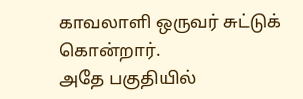காவலாளி ஒருவர் சுட்டுக் கொன்றார்.
அதே பகுதியில்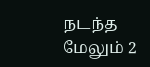நடந்த மேலும் 2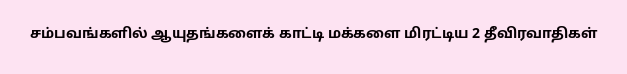சம்பவங்களில் ஆயுதங்களைக் காட்டி மக்களை மிரட்டிய 2 தீவிரவாதிகள்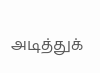அடித்துக்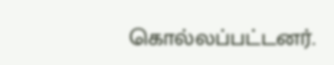கொல்லப்பட்டனர்.